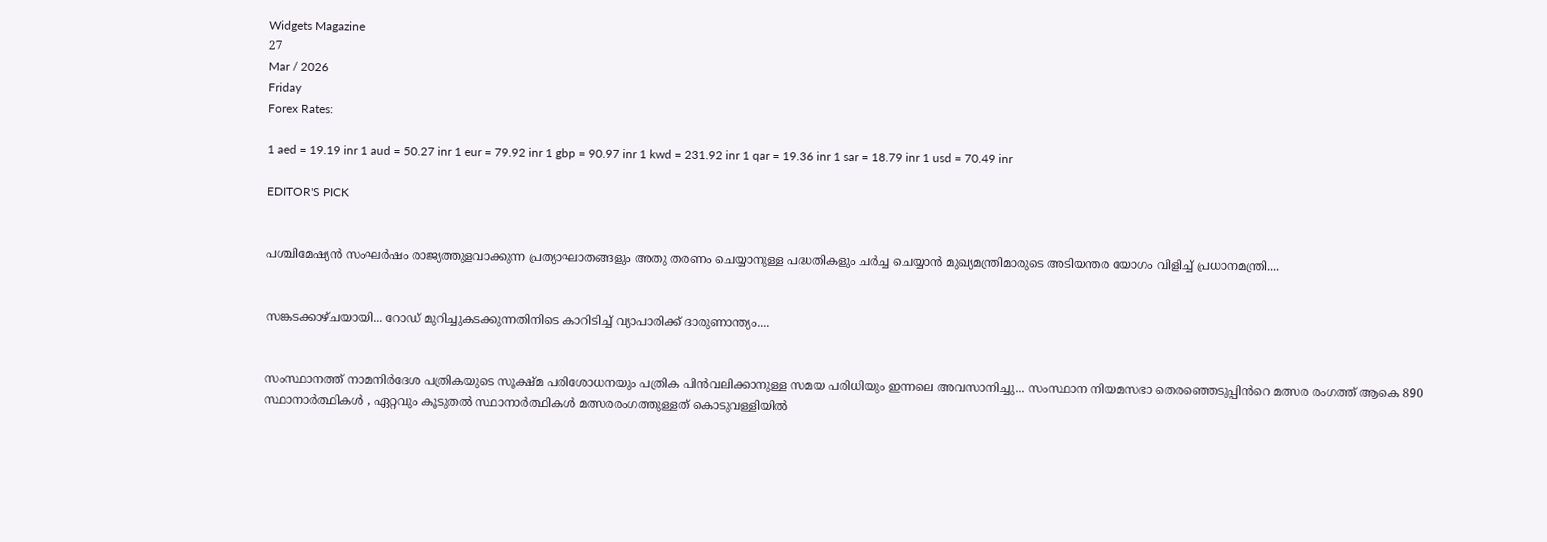Widgets Magazine
27
Mar / 2026
Friday
Forex Rates:

1 aed = 19.19 inr 1 aud = 50.27 inr 1 eur = 79.92 inr 1 gbp = 90.97 inr 1 kwd = 231.92 inr 1 qar = 19.36 inr 1 sar = 18.79 inr 1 usd = 70.49 inr

EDITOR'S PICK


പശ്ചിമേഷ്യൻ സംഘർഷം രാജ്യത്തുളവാക്കുന്ന പ്രത്യാഘാതങ്ങളും അതു തരണം ചെയ്യാനുള്ള പദ്ധതികളും ചർച്ച ചെയ്യാൻ മുഖ്യമന്ത്രിമാരുടെ അടിയന്തര യോഗം വിളിച്ച് പ്രധാനമന്ത്രി....


സങ്കടക്കാഴ്ചയായി... റോഡ് മുറിച്ചുകടക്കുന്നതിനിടെ കാറിടിച്ച് വ്യാപാരിക്ക് ദാരുണാന്ത്യം....


സംസ്ഥാനത്ത് നാമനിർദേശ പത്രികയുടെ സൂക്ഷ്മ പരിശോധനയും പത്രിക പിൻവലിക്കാനുള്ള സമയ പരിധിയും ഇന്നലെ അവസാനിച്ചു... സംസ്ഥാന നിയമസഭാ തെരഞ്ഞെടുപ്പിൻറെ മത്സര രംഗത്ത് ആകെ 890 സ്ഥാനാർത്ഥികൾ , ഏറ്റവും കൂടുതൽ സ്ഥാനാർത്ഥികൾ മത്സരരംഗത്തുള്ളത് കൊടുവള്ളിയിൽ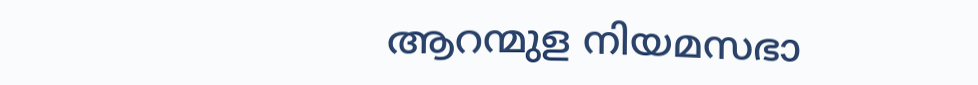ആറന്മുള നിയമസഭാ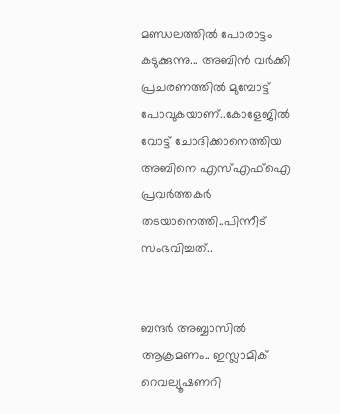മണ്ഡലത്തില്‍ പോരാട്ടം കടുക്കുന്നു... അബിന്‍ വര്‍ക്കി പ്രചരണത്തില്‍ മുമ്പോട്ട് പോവുകയാണ്..കോളേജില്‍ വോട്ട് ചോദിക്കാനെത്തിയ അബിനെ എസ്എഫ്‌ഐ പ്രവര്‍ത്തകര്‍ തടയാനെത്തി..പിന്നീട് സംഭവിച്ചത്..


ബന്ദർ അബ്ബാസിൽ ആക്രമണം.. ഇസ്ലാമിക് റെവല്യൂഷണറി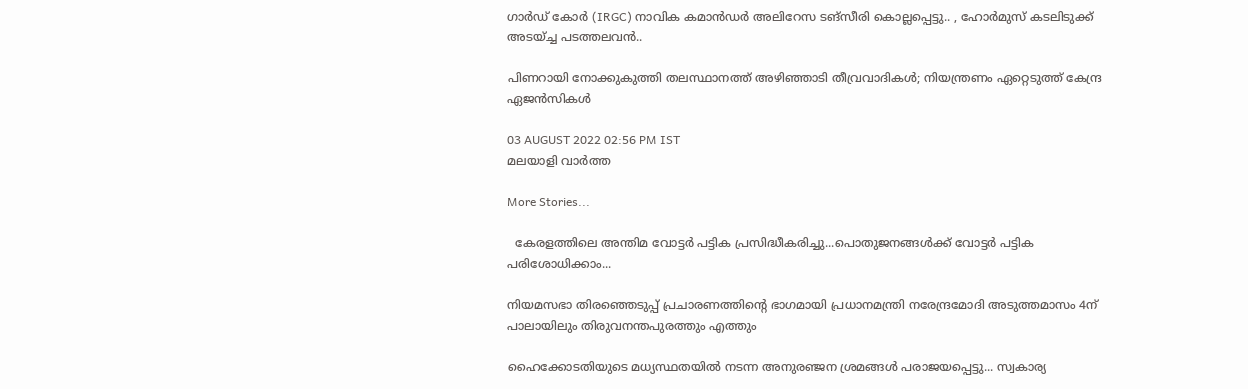ഗാർഡ് കോർ (IRGC) നാവിക കമാൻഡർ അലിറേസ ടങ്സീരി കൊല്ലപ്പെട്ടു.. , ഹോർമുസ് കടലിടുക്ക് അടയ്ച്ച പടത്തലവൻ..

പിണറായി നോക്കുകുത്തി തലസ്ഥാനത്ത് അഴിഞ്ഞാടി തീവ്രവാദികള്‍; നിയന്ത്രണം ഏറ്റെടുത്ത് കേന്ദ്ര ഏജന്‍സികള്‍

03 AUGUST 2022 02:56 PM IST
മലയാളി വാര്‍ത്ത

More Stories...

  കേരളത്തിലെ അന്തിമ വോട്ടർ പട്ടിക പ്രസിദ്ധീകരിച്ചു...പൊതുജനങ്ങൾക്ക് വോട്ടർ പട്ടിക പരിശോധിക്കാം...

നിയമസഭാ തിരഞ്ഞെടുപ്പ് പ്രചാരണത്തിന്റെ ഭാഗമായി പ്രധാനമന്ത്രി നരേന്ദ്രമോദി അടുത്തമാസം 4ന് പാലായിലും തിരുവനന്തപുരത്തും എത്തും

ഹൈക്കോടതിയുടെ മധ്യസ്ഥതയില്‍ നടന്ന അനുരഞ്ജന ശ്രമങ്ങള്‍ പരാജയപ്പെട്ടു... സ്വകാര്യ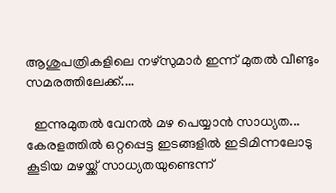ആശുപത്രികളിലെ നഴ്‌സുമാര്‍ ഇന്ന് മുതല്‍ വീണ്ടും സമരത്തിലേക്ക്....

  ഇന്നുമുതൽ വേനൽ മഴ പെയ്യാൻ സാധ്യത... കേരളത്തിൽ ഒറ്റപ്പെട്ട ഇടങ്ങളിൽ ഇടിമിന്നലോടു കൂടിയ മഴയ്ക്ക് സാധ്യതയുണ്ടെന്ന്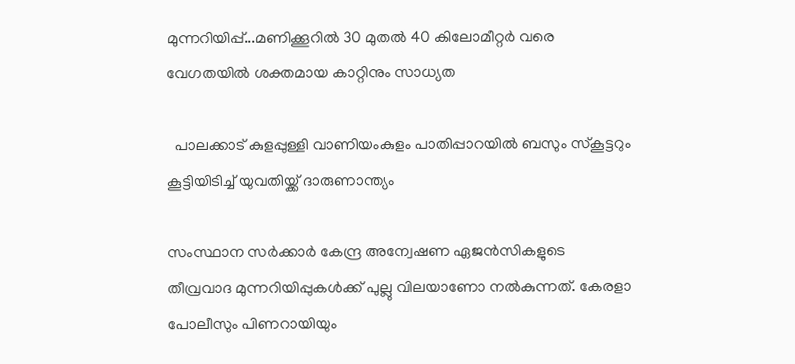മുന്നറിയിപ്പ്...മണിക്കൂറിൽ 30 മുതൽ 40 കിലോമീറ്റർ വരെ വേഗതയിൽ ശക്തമായ കാറ്റിനും സാധ്യത

  പാലക്കാട് കുളപ്പുള്ളി വാണിയംകുളം പാതിപ്പാറയിൽ ബസും സ്കൂട്ടറും കൂട്ടിയിടിച്ച് യുവതിയ്ക്ക് ദാരുണാന്ത്യം

സംസ്ഥാന സര്‍ക്കാര്‍ കേന്ദ്ര അന്വേഷണ ഏജന്‍സികളുടെ തീവ്രവാദ മുന്നറിയിപ്പുകള്‍ക്ക് പുല്ലു വിലയാണോ നല്‍കുന്നത്. കേരളാ പോലീസും പിണറായിയും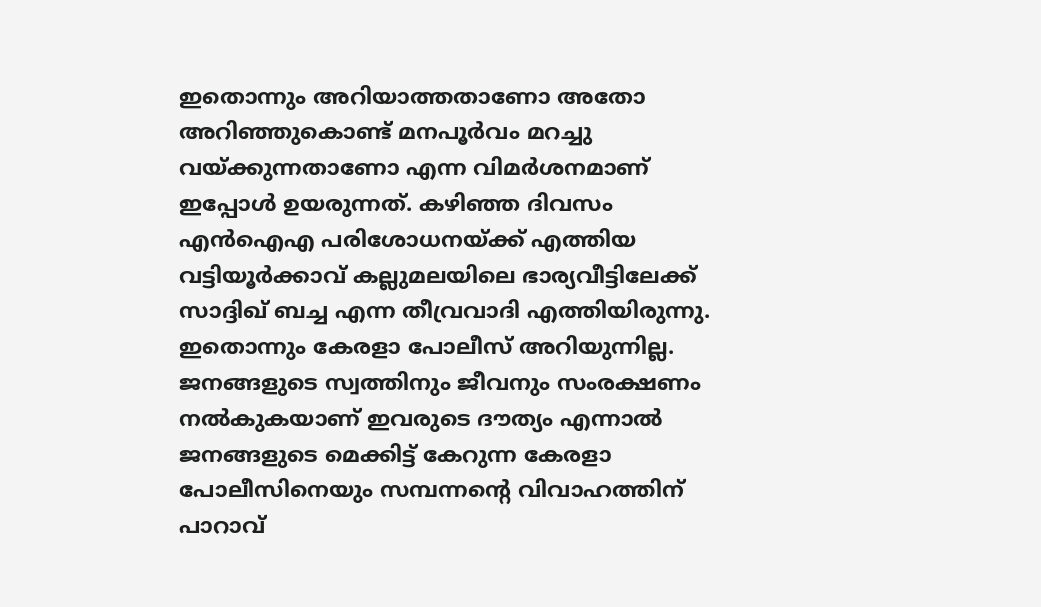ഇതൊന്നും അറിയാത്തതാണോ അതോ അറിഞ്ഞുകൊണ്ട് മനപൂര്‍വം മറച്ചു വയ്ക്കുന്നതാണോ എന്ന വിമര്‍ശനമാണ് ഇപ്പോള്‍ ഉയരുന്നത്. കഴിഞ്ഞ ദിവസം എന്‍ഐഎ പരിശോധനയ്ക്ക് എത്തിയ വട്ടിയൂര്‍ക്കാവ് കല്ലുമലയിലെ ഭാര്യവീട്ടിലേക്ക് സാദ്ദിഖ് ബച്ച എന്ന തീവ്രവാദി എത്തിയിരുന്നു. ഇതൊന്നും കേരളാ പോലീസ് അറിയുന്നില്ല. ജനങ്ങളുടെ സ്വത്തിനും ജീവനും സംരക്ഷണം നല്‍കുകയാണ് ഇവരുടെ ദൗത്യം എന്നാല്‍ ജനങ്ങളുടെ മെക്കിട്ട് കേറുന്ന കേരളാ പോലീസിനെയും സമ്പന്നന്റെ വിവാഹത്തിന് പാറാവ്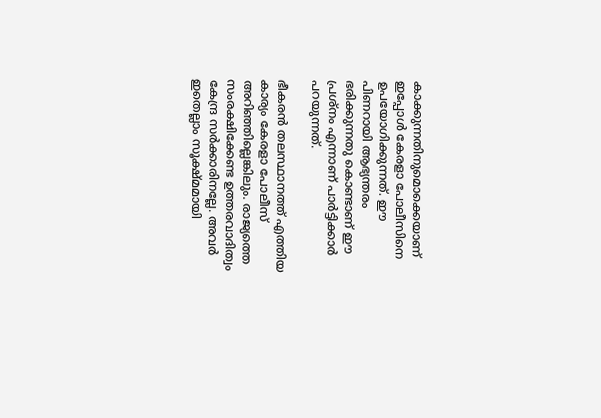കാക്കുന്നതിനുമൊക്കെയാണ് ഇപ്പോള്‍ കേരളാ പോലീസിനെ ഉപയോഗിക്കുന്നത്. ഈ പിണറായി ആഭ്യന്തരം ഭരിക്കുന്നതു കൊണ്ടാണ് ഈ പ്രശ്‌നം എന്നാണ് പാര്‍ട്ടിക്കാര്‍ പറയുന്നത്.

ഭീകരന്‍ തലസ്ഥാനത്ത് എത്തിയ കാര്യം കേരളാ പോലീസ് അറിഞ്ഞില്ലെങ്കിലും. രാജ്യത്തെ സംരക്ഷിക്കേണ്ട ഉത്തരവാദിത്വം കേന്ദ്ര സര്‍ക്കാരിനല്ലേ. അവര്‍ ഇതെല്ലാം സൂക്ഷ്മമായി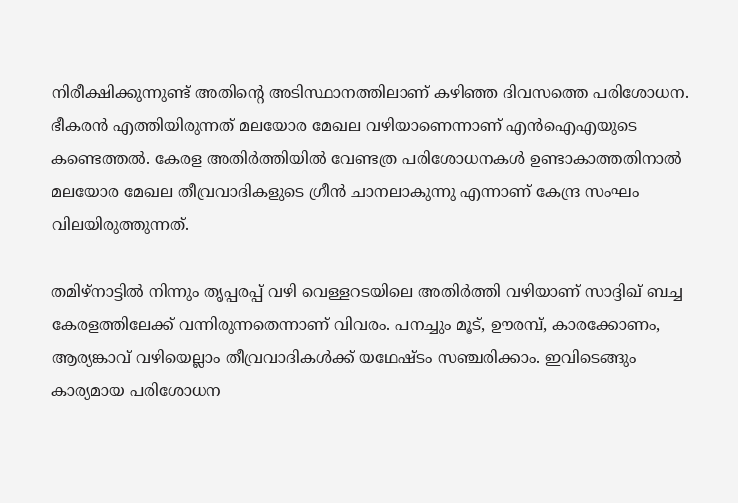നിരീക്ഷിക്കുന്നുണ്ട് അതിന്റെ അടിസ്ഥാനത്തിലാണ് കഴിഞ്ഞ ദിവസത്തെ പരിശോധന. ഭീകരന്‍ എത്തിയിരുന്നത് മലയോര മേഖല വഴിയാണെന്നാണ് എന്‍ഐഎയുടെ കണ്ടെത്തല്‍. കേരള അതിര്‍ത്തിയില്‍ വേണ്ടത്ര പരിശോധനകള്‍ ഉണ്ടാകാത്തതിനാല്‍ മലയോര മേഖല തീവ്രവാദികളുടെ ഗ്രീന്‍ ചാനലാകുന്നു എന്നാണ് കേന്ദ്ര സംഘം വിലയിരുത്തുന്നത്.

തമിഴ്‌നാട്ടില്‍ നിന്നും തൃപ്പരപ്പ് വഴി വെള്ളറടയിലെ അതിര്‍ത്തി വഴിയാണ് സാദ്ദിഖ് ബച്ച കേരളത്തിലേക്ക് വന്നിരുന്നതെന്നാണ് വിവരം. പനച്ചും മൂട്, ഊരമ്പ്, കാരക്കോണം, ആര്യങ്കാവ് വഴിയെല്ലാം തീവ്രവാദികള്‍ക്ക് യഥേഷ്ടം സഞ്ചരിക്കാം. ഇവിടെങ്ങും കാര്യമായ പരിശോധന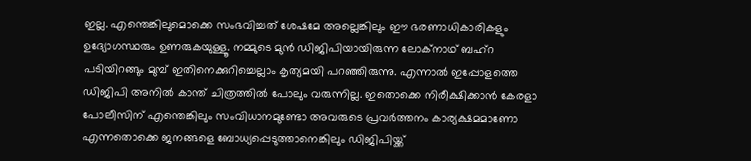ഇല്ല. എന്തെങ്കിലുമൊക്കെ സംഭവിച്ചത് ശേഷമേ അല്ലെങ്കിലും ഈ ഭരണാധികാരികളും ഉദ്യോഗസ്ഥരും ഉണരുകയുള്ളൂ. നമ്മുടെ മുന്‍ ഡിജിപിയായിരുന്ന ലോക്‌നാഥ് ബഹ്‌റ പടിയിറങ്ങും മുമ്പ് ഇതിനെക്കുറിച്ചെല്ലാം കൃത്യമയി പറഞ്ഞിരുന്നു. എന്നാല്‍ ഇപ്പോളത്തെ ഡിജിപി അനില്‍ കാന്ത് ചിത്രത്തില്‍ പോലും വരുന്നില്ല. ഇതൊക്കെ നിരീക്ഷിക്കാന്‍ കേരളാ പോലീസിന് എന്തെങ്കിലും സംവിധാനമുണ്ടോ അവരുടെ പ്രവര്‍ത്തനം കാര്യക്ഷമമാണോ എന്നതൊക്കെ ജനങ്ങളെ ബോധ്യപ്പെടുത്താനെങ്കിലും ഡിജിപിയ്ക്ക്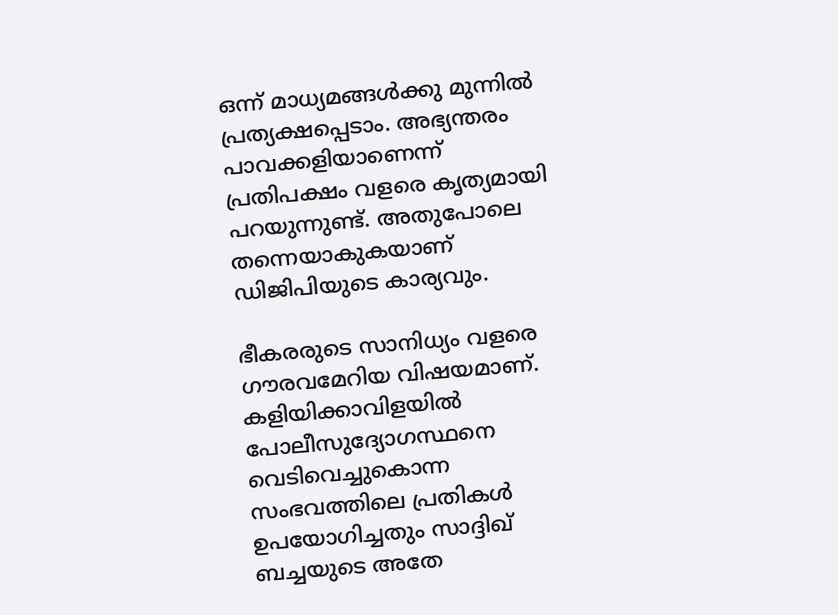ഒന്ന് മാധ്യമങ്ങള്‍ക്കു മുന്നില്‍ പ്രത്യക്ഷപ്പെടാം. അഭ്യന്തരം പാവക്കളിയാണെന്ന് പ്രതിപക്ഷം വളരെ കൃത്യമായി പറയുന്നുണ്ട്. അതുപോലെ തന്നെയാകുകയാണ് ഡിജിപിയുടെ കാര്യവും.

ഭീകരരുടെ സാനിധ്യം വളരെ ഗൗരവമേറിയ വിഷയമാണ്. കളിയിക്കാവിളയില്‍ പോലീസുദ്യോഗസ്ഥനെ വെടിവെച്ചുകൊന്ന സംഭവത്തിലെ പ്രതികള്‍ ഉപയോഗിച്ചതും സാദ്ദിഖ് ബച്ചയുടെ അതേ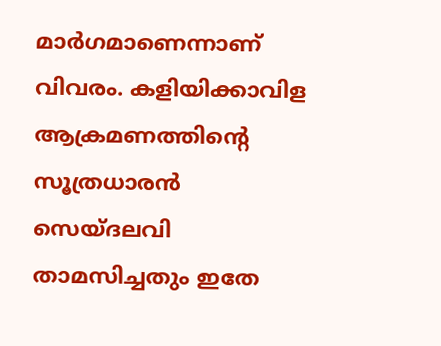മാര്‍ഗമാണെന്നാണ് വിവരം. കളിയിക്കാവിള ആക്രമണത്തിന്റെ സൂത്രധാരന്‍ സെയ്ദലവി താമസിച്ചതും ഇതേ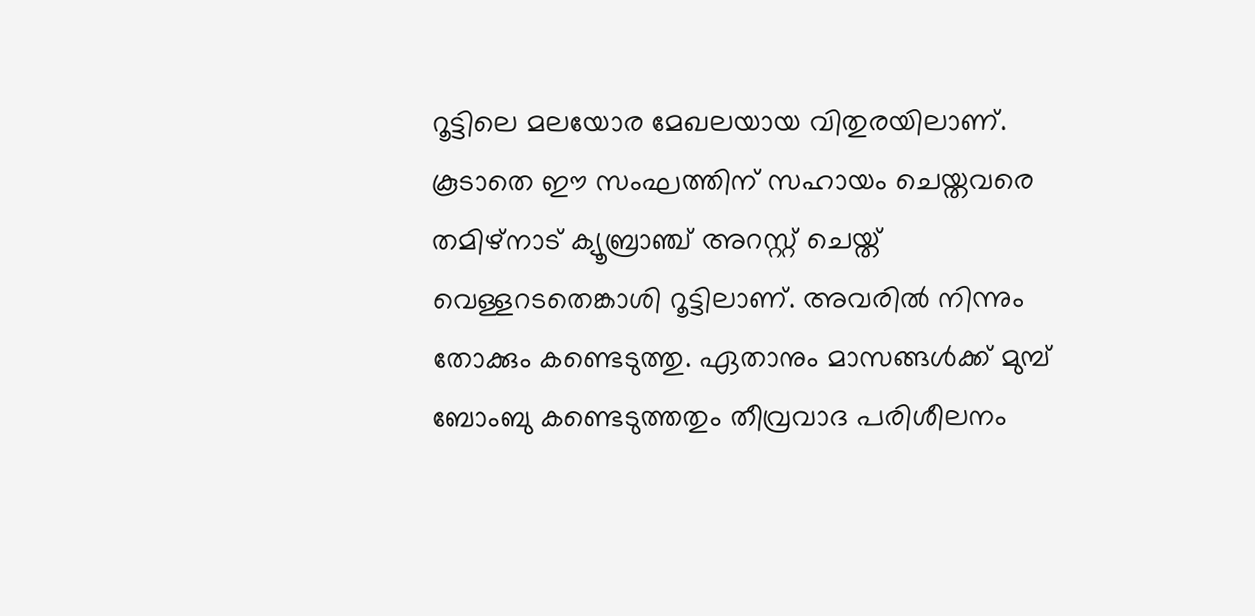റൂട്ടിലെ മലയോര മേഖലയായ വിതുരയിലാണ്. കൂടാതെ ഈ സംഘത്തിന് സഹായം ചെയ്തവരെ തമിഴ്‌നാട് ക്യൂബ്രാഞ്ച് അറസ്റ്റ് ചെയ്ത് വെള്ളറടതെങ്കാശി റൂട്ടിലാണ്. അവരില്‍ നിന്നും തോക്കും കണ്ടെടുത്തു. ഏതാനും മാസങ്ങള്‍ക്ക് മുമ്പ് ബോംബു കണ്ടെടുത്തതും തീവ്രവാദ പരിശീലനം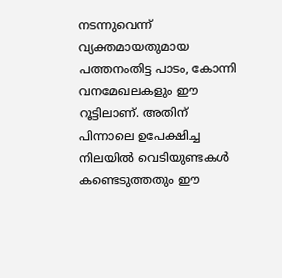നടന്നുവെന്ന് വ്യക്തമായതുമായ പത്തനംതിട്ട പാടം, കോന്നി വനമേഖലകളും ഈ റൂട്ടിലാണ്. അതിന് പിന്നാലെ ഉപേക്ഷിച്ച നിലയില്‍ വെടിയുണ്ടകള്‍ കണ്ടെടുത്തതും ഈ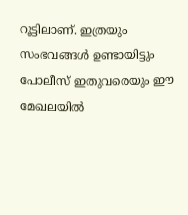റൂട്ടിലാണ്. ഇത്രയും സംഭവങ്ങള്‍ ഉണ്ടായിട്ടും പോലീസ് ഇതുവരെയും ഈ മേഖലയില്‍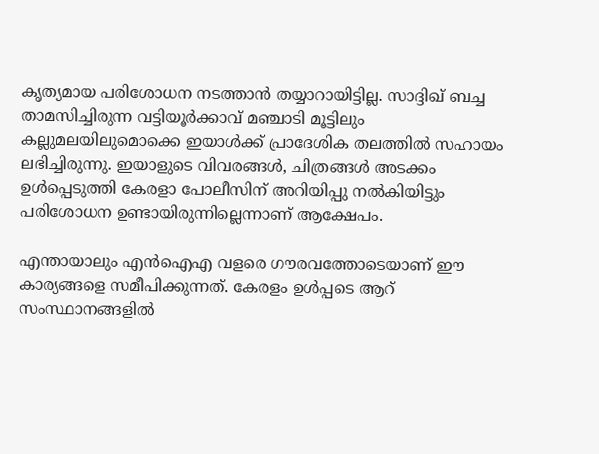കൃത്യമായ പരിശോധന നടത്താന്‍ തയ്യാറായിട്ടില്ല. സാദ്ദിഖ് ബച്ച താമസിച്ചിരുന്ന വട്ടിയൂര്‍ക്കാവ് മഞ്ചാടി മൂട്ടിലും കല്ലുമലയിലുമൊക്കെ ഇയാള്‍ക്ക് പ്രാദേശിക തലത്തില്‍ സഹായം ലഭിച്ചിരുന്നു. ഇയാളുടെ വിവരങ്ങള്‍, ചിത്രങ്ങള്‍ അടക്കം ഉള്‍പ്പെടുത്തി കേരളാ പോലീസിന് അറിയിപ്പു നല്‍കിയിട്ടും പരിശോധന ഉണ്ടായിരുന്നില്ലെന്നാണ് ആക്ഷേപം.

എന്തായാലും എന്‍ഐഎ വളരെ ഗൗരവത്തോടെയാണ് ഈ കാര്യങ്ങളെ സമീപിക്കുന്നത്. കേരളം ഉള്‍പ്പടെ ആറ് സംസ്ഥാനങ്ങളില്‍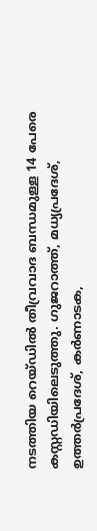നടത്തിയ റെയ്ഡില്‍ തീവ്രവാദ ബന്ധമുള്ള 14 പേരെ കസ്റ്റഡിയിലെടുത്തു. ഗുജറാത്ത്, മധ്യപ്രദേശ്, ഉത്തര്‍പ്രദേശ്, കര്‍ണാടക,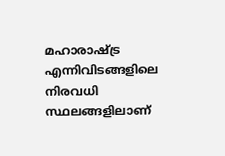മഹാരാഷ്ട്ര എന്നിവിടങ്ങളിലെ നിരവധി സ്ഥലങ്ങളിലാണ്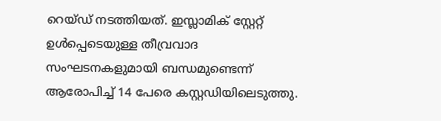റെയ്ഡ് നടത്തിയത്. ഇസ്ലാമിക് സ്റ്റേറ്റ് ഉള്‍പ്പെടെയുള്ള തീവ്രവാദ സംഘടനകളുമായി ബന്ധമുണ്ടെന്ന് ആരോപിച്ച് 14 പേരെ കസ്റ്റഡിയിലെടുത്തു.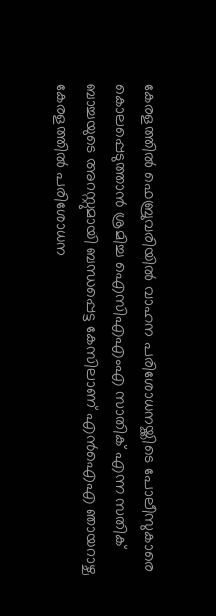കേരളത്തില്‍ ഫെബ്രുവരിയില്‍ വാഹന പരിശോധനയ്ക്കിടെ പോലീസുകാരെ കൊലപ്പെടുത്താന്‍ ശ്രമിച്ച ഐസിഎഎംഎ സാതിക് എന്ന സതിക് ബാച്ചയുടെ അറസ്റ്റുമായി ബന്ധപ്പെട്ട കേസിലാണ് എന്‍ഐഎ ഞായറാഴ്ച കേരളത്തില്‍ പരിശോധന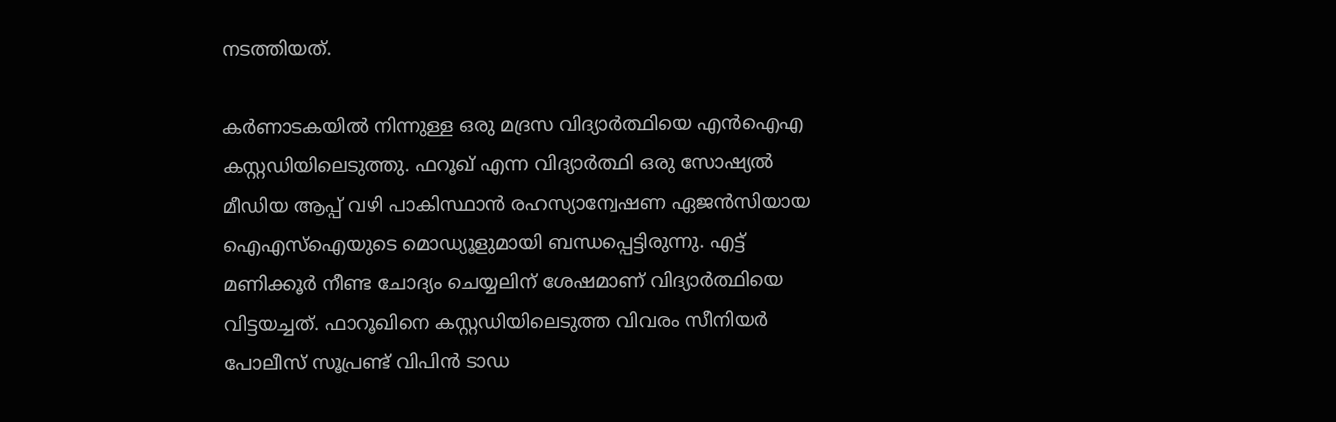നടത്തിയത്.

കര്‍ണാടകയില്‍ നിന്നുള്ള ഒരു മദ്രസ വിദ്യാര്‍ത്ഥിയെ എന്‍ഐഎ കസ്റ്റഡിയിലെടുത്തു. ഫറൂഖ് എന്ന വിദ്യാര്‍ത്ഥി ഒരു സോഷ്യല്‍ മീഡിയ ആപ്പ് വഴി പാകിസ്ഥാന്‍ രഹസ്യാന്വേഷണ ഏജന്‍സിയായ ഐഎസ്‌ഐയുടെ മൊഡ്യൂളുമായി ബന്ധപ്പെട്ടിരുന്നു. എട്ട് മണിക്കൂര്‍ നീണ്ട ചോദ്യം ചെയ്യലിന് ശേഷമാണ് വിദ്യാര്‍ത്ഥിയെ വിട്ടയച്ചത്. ഫാറൂഖിനെ കസ്റ്റഡിയിലെടുത്ത വിവരം സീനിയര്‍ പോലീസ് സൂപ്രണ്ട് വിപിന്‍ ടാഡ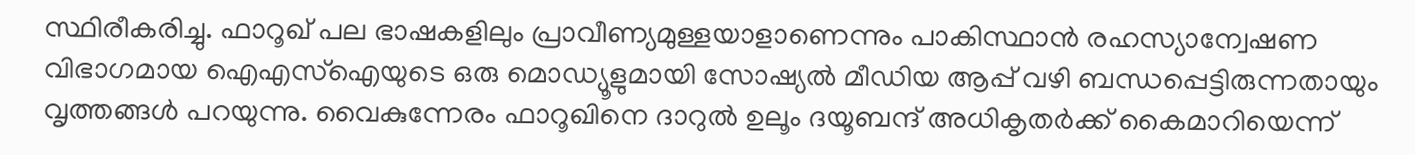സ്ഥിരീകരിച്ചു. ഫാറൂഖ് പല ഭാഷകളിലും പ്രാവീണ്യമുള്ളയാളാണെന്നും പാകിസ്ഥാന്‍ രഹസ്യാന്വേഷണ വിഭാഗമായ ഐഎസ്‌ഐയുടെ ഒരു മൊഡ്യൂളുമായി സോഷ്യല്‍ മീഡിയ ആപ്പ് വഴി ബന്ധപ്പെട്ടിരുന്നതായും വൃത്തങ്ങള്‍ പറയുന്നു. വൈകുന്നേരം ഫാറൂഖിനെ ദാറുല്‍ ഉലൂം ദയൂബന്ദ് അധികൃതര്‍ക്ക് കൈമാറിയെന്ന്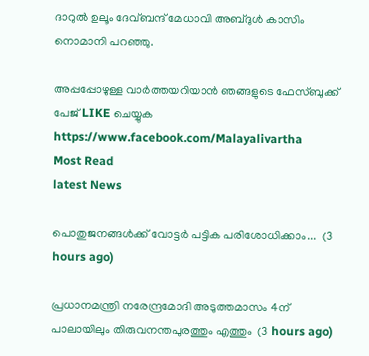ദാറുല്‍ ഉലൂം ദേവ്ബന്ദ് മേധാവി അബ്ദുള്‍ കാസിം നൊമാനി പറഞ്ഞു.

അപ്പപ്പോഴുള്ള വാര്‍ത്തയറിയാന്‍ ഞങ്ങളുടെ ഫേസ്‌ബുക്ക്‌ പേജ് LIKE ചെയ്യുക
https://www.facebook.com/Malayalivartha
Most Read
latest News

പൊതുജനങ്ങൾക്ക് വോട്ടർ പട്ടിക പരിശോധിക്കാം...  (3 hours ago)

പ്രധാനമന്ത്രി നരേന്ദ്രമോദി അടുത്തമാസം 4ന് പാലായിലും തിരുവനന്തപുരത്തും എത്തും  (3 hours ago)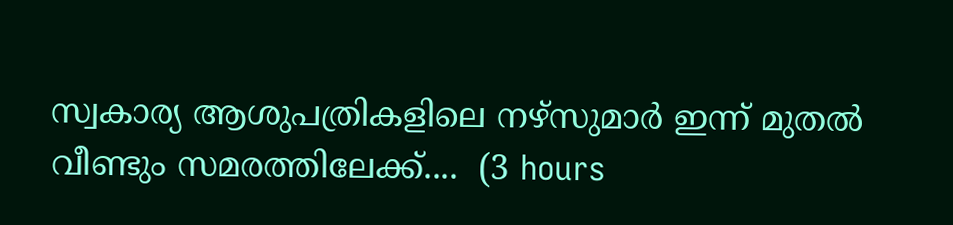സ്വകാര്യ ആശുപത്രികളിലെ നഴ്‌സുമാര്‍ ഇന്ന് മുതല്‍ വീണ്ടും സമരത്തിലേക്ക്....  (3 hours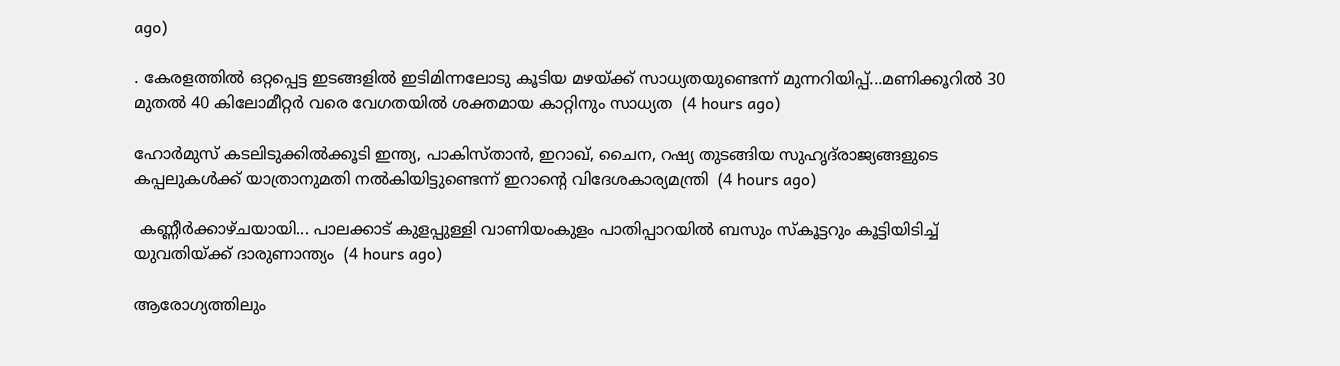ago)

. കേരളത്തിൽ ഒറ്റപ്പെട്ട ഇടങ്ങളിൽ ഇടിമിന്നലോടു കൂടിയ മഴയ്ക്ക് സാധ്യതയുണ്ടെന്ന് മുന്നറിയിപ്പ്...മണിക്കൂറിൽ 30 മുതൽ 40 കിലോമീറ്റർ വരെ വേഗതയിൽ ശക്തമായ കാറ്റിനും സാധ്യത  (4 hours ago)

ഹോർമുസ് കടലിടുക്കിൽക്കൂടി ഇന്ത്യ, പാകിസ്താൻ, ഇറാഖ്, ചൈന, റഷ്യ തുടങ്ങിയ സുഹൃദ്‌രാജ്യങ്ങളുടെ കപ്പലുകൾക്ക് യാത്രാനുമതി നൽകിയിട്ടുണ്ടെന്ന് ഇറാന്റെ വിദേശകാര്യമന്ത്രി  (4 hours ago)

 കണ്ണീർക്കാഴ്ചയായി... പാലക്കാട് കുളപ്പുള്ളി വാണിയംകുളം പാതിപ്പാറയിൽ ബസും സ്കൂട്ടറും കൂട്ടിയിടിച്ച് യുവതിയ്ക്ക് ദാരുണാന്ത്യം  (4 hours ago)

ആരോഗ്യത്തിലും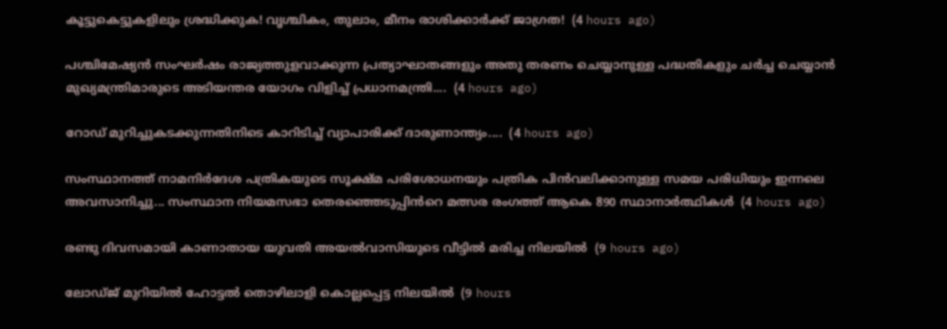കൂട്ടുകെട്ടുകളിലും ശ്രദ്ധിക്കുക! വൃശ്ചികം, തുലാം, മീനം രാശിക്കാർക്ക് ജാഗ്രത!  (4 hours ago)

പശ്ചിമേഷ്യൻ സംഘർഷം രാജ്യത്തുളവാക്കുന്ന പ്രത്യാഘാതങ്ങളും അതു തരണം ചെയ്യാനുള്ള പദ്ധതികളും ചർച്ച ചെയ്യാൻ മുഖ്യമന്ത്രിമാരുടെ അടിയന്തര യോഗം വിളിച്ച് പ്രധാനമന്ത്രി....  (4 hours ago)

റോഡ് മുറിച്ചുകടക്കുന്നതിനിടെ കാറിടിച്ച് വ്യാപാരിക്ക് ദാരുണാന്ത്യം....  (4 hours ago)

സംസ്ഥാനത്ത് നാമനിർദേശ പത്രികയുടെ സൂക്ഷ്മ പരിശോധനയും പത്രിക പിൻവലിക്കാനുള്ള സമയ പരിധിയും ഇന്നലെ അവസാനിച്ചു... സംസ്ഥാന നിയമസഭാ തെരഞ്ഞെടുപ്പിൻറെ മത്സര രംഗത്ത് ആകെ 890 സ്ഥാനാർത്ഥികൾ  (4 hours ago)

രണ്ടു ദിവസമായി കാണാതായ യുവതി അയല്‍വാസിയുടെ വീട്ടില്‍ മരിച്ച നിലയില്‍  (9 hours ago)

ലോഡ്ജ് മുറിയില്‍ ഹോട്ടല്‍ തൊഴിലാളി കൊല്ലപ്പെട്ട നിലയില്‍  (9 hours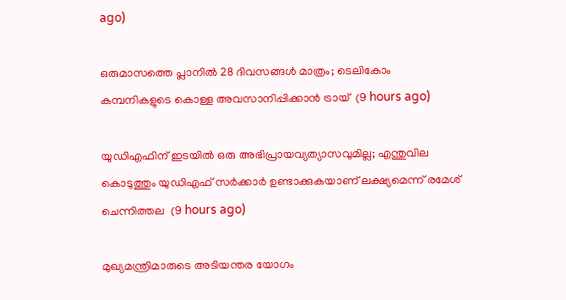ago)

ഒരുമാസത്തെ പ്ലാനില്‍ 28 ദിവസങ്ങള്‍ മാത്രം; ടെലികോം കമ്പനികളുടെ കൊള്ള അവസാനിപ്പിക്കാന്‍ ട്രായ്  (9 hours ago)

യുഡിഎഫിന് ഇടയില്‍ ഒരു അഭിപ്രായവ്യത്യാസവുമില്ല; എന്തുവില കൊടുത്തും യുഡിഎഫ് സര്‍ക്കാര്‍ ഉണ്ടാക്കുകയാണ് ലക്ഷ്യമെന്ന് രമേശ് ചെന്നിത്തല  (9 hours ago)

മുഖ്യമന്ത്രിമാരുടെ അടിയന്തര യോഗം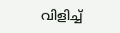വിളിച്ച്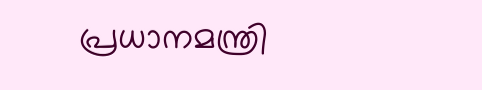പ്രധാനമന്ത്രി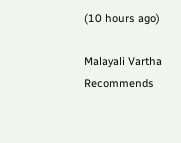(10 hours ago)

Malayali Vartha Recommends